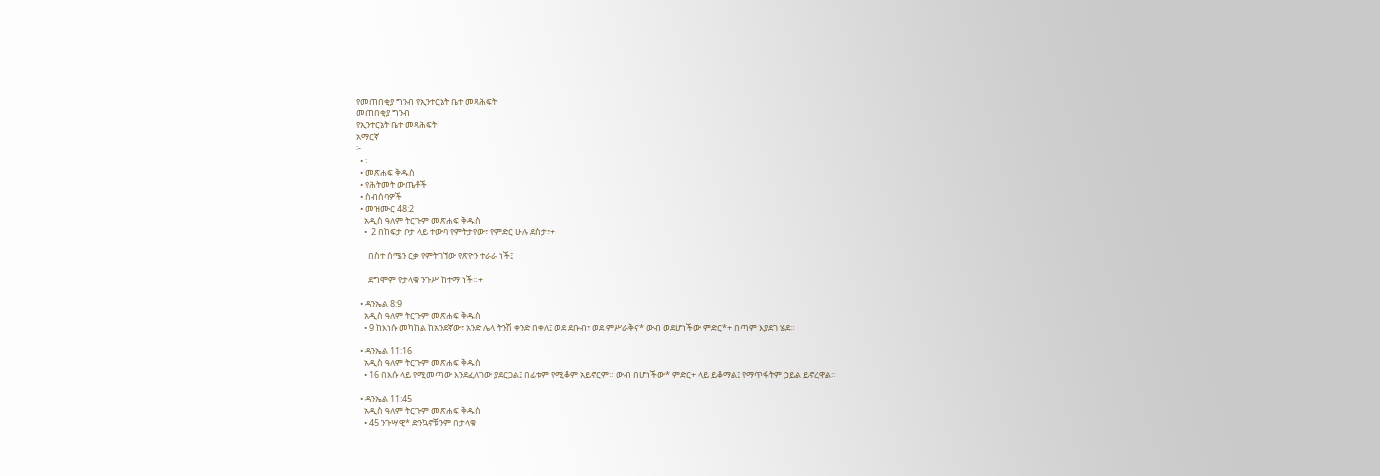የመጠበቂያ ግንብ የኢንተርኔት ቤተ መጻሕፍት
መጠበቂያ ግንብ
የኢንተርኔት ቤተ መጻሕፍት
አማርኛ
፦
  • ፡
  • መጽሐፍ ቅዱስ
  • የሕትመት ውጤቶች
  • ስብሰባዎች
  • መዝሙር 48:2
    አዲስ ዓለም ትርጉም መጽሐፍ ቅዱስ
    •  2 በከፍታ ቦታ ላይ ተውባ የምትታየው፣ የምድር ሁሉ ደስታ፣+

      በስተ ሰሜን ርቃ የምትገኘው የጽዮን ተራራ ነች፤

      ደግሞም የታላቁ ንጉሥ ከተማ ነች።+

  • ዳንኤል 8:9
    አዲስ ዓለም ትርጉም መጽሐፍ ቅዱስ
    • 9 ከእነሱ መካከል ከአንደኛው፣ አንድ ሌላ ትንሽ ቀንድ በቀለ፤ ወደ ደቡብ፣ ወደ ምሥራቅና* ውብ ወደሆነችው ምድር*+ በጣም እያደገ ሄደ።

  • ዳንኤል 11:16
    አዲስ ዓለም ትርጉም መጽሐፍ ቅዱስ
    • 16 በእሱ ላይ የሚመጣው እንደፈለገው ያደርጋል፤ በፊቱም የሚቆም አይኖርም። ውብ በሆነችው* ምድር+ ላይ ይቆማል፤ የማጥፋትም ኃይል ይኖረዋል።

  • ዳንኤል 11:45
    አዲስ ዓለም ትርጉም መጽሐፍ ቅዱስ
    • 45 ንጉሣዊ* ድንኳኖቹንም በታላቁ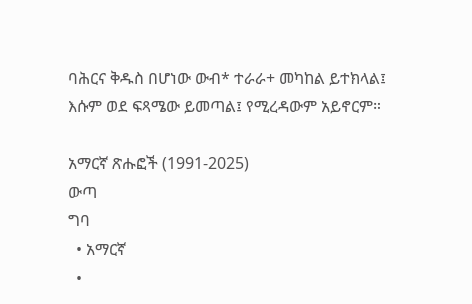ባሕርና ቅዱስ በሆነው ውብ* ተራራ+ መካከል ይተክላል፤ እሱም ወደ ፍጻሜው ይመጣል፤ የሚረዳውም አይኖርም።

አማርኛ ጽሑፎች (1991-2025)
ውጣ
ግባ
  • አማርኛ
  •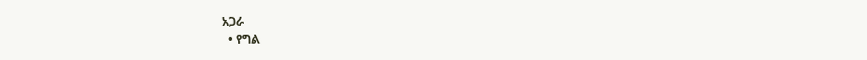አጋራ
  • የግል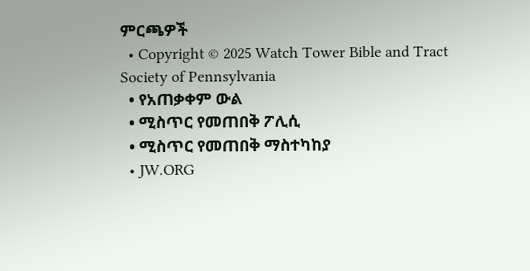ምርጫዎች
  • Copyright © 2025 Watch Tower Bible and Tract Society of Pennsylvania
  • የአጠቃቀም ውል
  • ሚስጥር የመጠበቅ ፖሊሲ
  • ሚስጥር የመጠበቅ ማስተካከያ
  • JW.ORG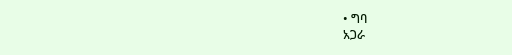• ግባ
አጋራ